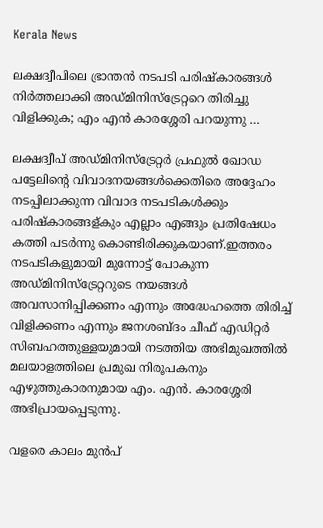Kerala News

ലക്ഷദ്വീപിലെ ഭ്രാന്തൻ നടപടി പരിഷ്‌കാരങ്ങൾ നിർത്തലാക്കി അഡ്മിനിസ്ട്രേറ്ററെ തിരിച്ചു വിളിക്കുക; എം എൻ കാരശ്ശേരി പറയുന്നു …

ലക്ഷദ്വീപ് അഡ്മിനിസ്ട്രേറ്റർ പ്രഫുൽ ഖോഡ പട്ടേലിന്റെ വിവാദനയങ്ങൾക്കെതിരെ അദ്ദേഹം നടപ്പിലാക്കുന്ന വിവാദ നടപടികൾക്കും പരിഷ്കാരങ്ങള്കും എല്ലാം എങ്ങും പ്രതിഷേധം കത്തി പടർന്നു കൊണ്ടിരിക്കുകയാണ്.ഇത്തരം നടപടികളുമായി മുന്നോട്ട് പോകുന്ന അഡ്മിനിസ്ട്രേറ്ററുടെ നയങ്ങൾ അവസാനിപ്പിക്കണം എന്നും അദ്ധേഹത്തെ തിരിച്ച് വിളിക്കണം എന്നും ജനശബ്ദം ചീഫ് എഡിറ്റർ സിബഹത്തുള്ളയുമായി നടത്തിയ അഭിമുഖത്തിൽ മലയാളത്തിലെ പ്രമുഖ നിരൂപകനും എഴുത്തുകാരനുമായ എം. എന്‍. കാരശ്ശേരി അഭിപ്രായപ്പെടുന്നു.

വളരെ കാലം മുൻപ്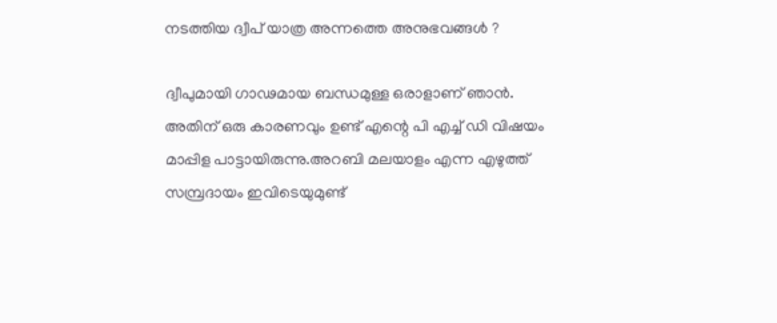നടത്തിയ ദ്വീപ് യാത്ര അന്നത്തെ അനുഭവങ്ങൾ ?

ദ്വീപുമായി ഗാഢമായ ബന്ധമുള്ള ഒരാളാണ് ഞാൻ. അതിന് ഒരു കാരണവും ഉണ്ട് എന്റെ പി എച്ച് ഡി വിഷയം മാപ്പിള പാട്ടായിരുന്നു.അറബി മലയാളം എന്ന എഴുത്ത് സമ്പ്രദായം ഇവിടെയുമുണ്ട്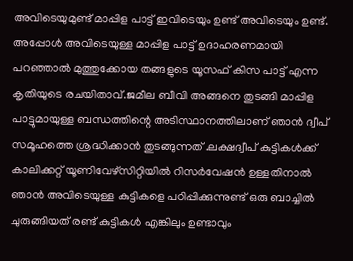അവിടെയുമുണ്ട് മാപ്പിള പാട്ട് ഇവിടെയും ഉണ്ട് അവിടെയും ഉണ്ട്. അപ്പോൾ അവിടെയുള്ള മാപ്പിള പാട്ട് ഉദാഹരണമായി പറഞ്ഞാൽ മുത്തുക്കോയ തങ്ങളുടെ യൂസഫ് കിസ പാട്ട് എന്ന കൃതിയുടെ രചയിതാവ്.ജമീല ബീവി അങ്ങനെ തുടങ്ങി മാപ്പിള പാട്ടുമായുള്ള ബന്ധത്തിന്റെ അടിസ്ഥാനത്തിലാണ് ഞാൻ ദ്വീപ് സമൂഹത്തെ ശ്രദ്ധിക്കാൻ തുടങ്ങുന്നത് .ലക്ഷദ്വീപ് കുട്ടികൾക്ക് കാലിക്കറ്റ് യൂണിവേഴ്സിറ്റിയിൽ റിസർവേഷൻ ഉള്ളതിനാൽ ഞാൻ അവിടെയുള്ള കുട്ടികളെ പഠിപ്പിക്കുന്നുണ്ട് ഒരു ബാച്ചിൽ ചുരുങ്ങിയത് രണ്ട് കുട്ടികൾ എങ്കിലും ഉണ്ടാവും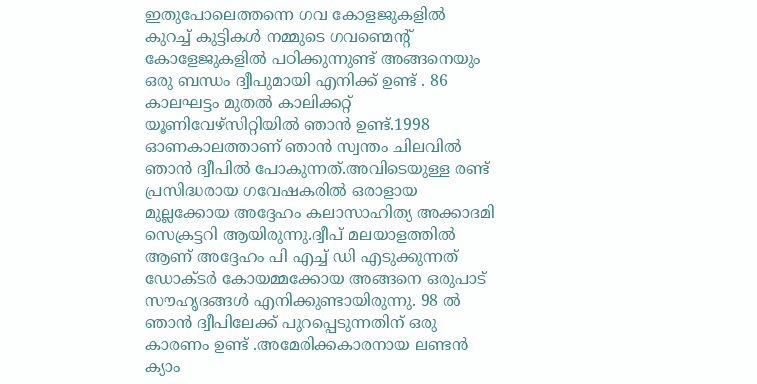ഇതുപോലെത്തന്നെ ഗവ കോളജുകളിൽ കുറച്ച് കുട്ടികൾ നമ്മുടെ ഗവണ്മെന്റ് കോളേജുകളിൽ പഠിക്കുന്നുണ്ട് അങ്ങനെയും ഒരു ബന്ധം ദ്വീപുമായി എനിക്ക് ഉണ്ട് . 86 കാലഘട്ടം മുതൽ കാലിക്കറ്റ് യൂണിവേഴ്സിറ്റിയിൽ ഞാൻ ഉണ്ട്.1998 ഓണകാലത്താണ് ഞാൻ സ്വന്തം ചിലവിൽ ഞാൻ ദ്വീപിൽ പോകുന്നത്.അവിടെയുള്ള രണ്ട് പ്രസിദ്ധരായ ഗവേഷകരിൽ ഒരാളായ മുല്ലക്കോയ അദ്ദേഹം കലാസാഹിത്യ അക്കാദമി സെക്രട്ടറി ആയിരുന്നു.ദ്വീപ് മലയാളത്തിൽ ആണ് അദ്ദേഹം പി എച്ച് ഡി എടുക്കുന്നത് ഡോക്ടർ കോയമ്മക്കോയ അങ്ങനെ ഒരുപാട് സൗഹൃദങ്ങൾ എനിക്കുണ്ടായിരുന്നു. 98 ൽ ഞാൻ ദ്വീപിലേക്ക് പുറപ്പെടുന്നതിന് ഒരു കാരണം ഉണ്ട് .അമേരിക്കകാരനായ ലണ്ടൻ ക്യാം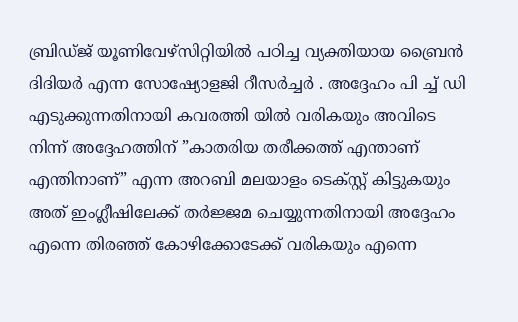ബ്രിഡ്ജ് യൂണിവേഴ്സിറ്റിയിൽ പഠിച്ച വ്യക്തിയായ ബ്രൈൻ ദിദിയർ എന്ന സോഷ്യോളജി റീസർച്ചർ . അദ്ദേഹം പി ച്ച് ഡി എടുക്കുന്നതിനായി കവരത്തി യിൽ വരികയും അവിടെ നിന്ന് അദ്ദേഹത്തിന് ”കാതരിയ തരീക്കത്ത് എന്താണ് എന്തിനാണ്” എന്ന അറബി മലയാളം ടെക്സ്റ്റ് കിട്ടുകയും അത് ഇംഗ്ലീഷിലേക്ക് തർജ്ജമ ചെയ്യുന്നതിനായി അദ്ദേഹം എന്നെ തിരഞ്ഞ് കോഴിക്കോടേക്ക് വരികയും എന്നെ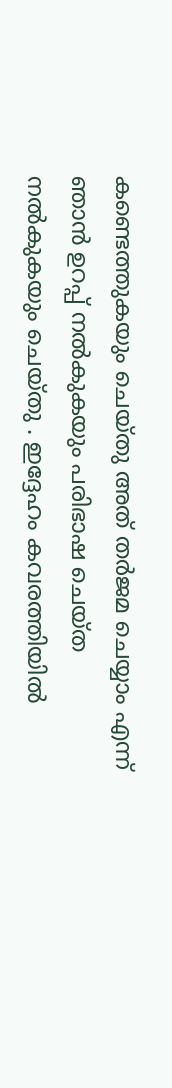കണ്ടെത്തുകയും ചെയ്തു അത് തർജമ ചെയ്യാം എന്ന് ഞാൻ ഉറപ്പ് നൽകുകയും പരിഭാഷ ചെയ്ത നൽകുകയും ചെയ്തു . ഇദ്ദേഹം കവരത്തിയിൽ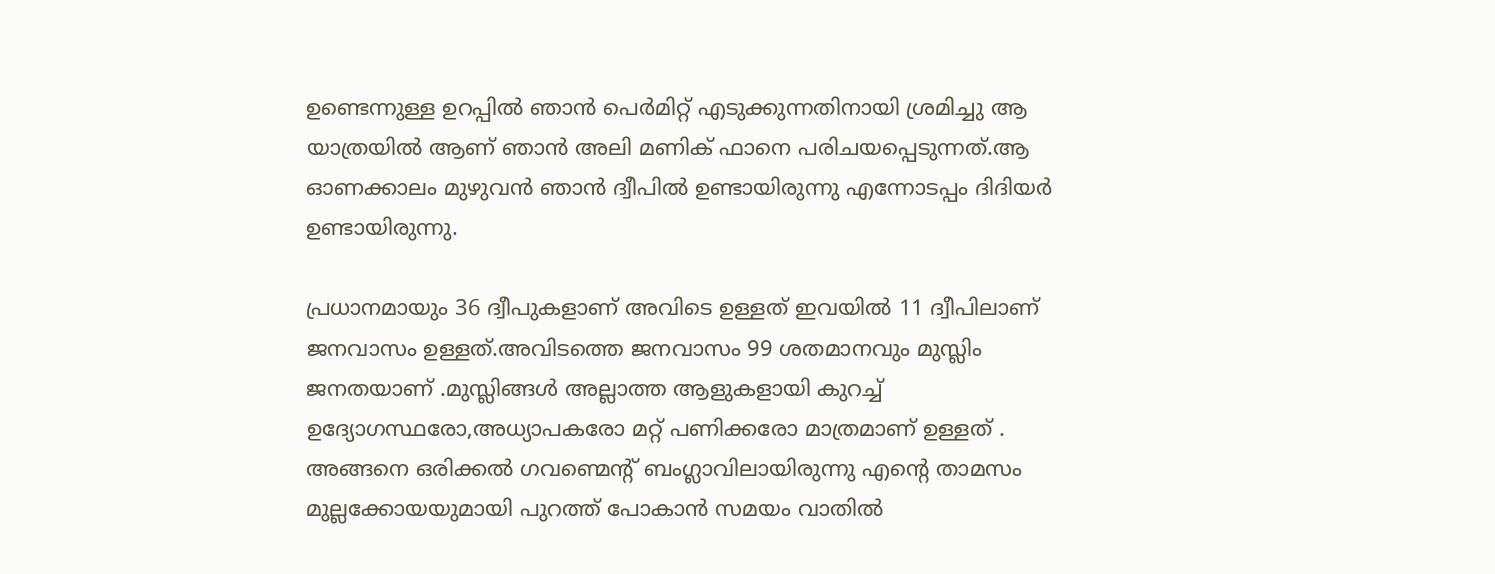ഉണ്ടെന്നുള്ള ഉറപ്പിൽ ഞാൻ പെർമിറ്റ് എടുക്കുന്നതിനായി ശ്രമിച്ചു ആ യാത്രയിൽ ആണ് ഞാൻ അലി മണിക് ഫാനെ പരിചയപ്പെടുന്നത്.ആ ഓണക്കാലം മുഴുവൻ ഞാൻ ദ്വീപിൽ ഉണ്ടായിരുന്നു എന്നോടപ്പം ദിദിയർ ഉണ്ടായിരുന്നു.

പ്രധാനമായും 36 ദ്വീപുകളാണ് അവിടെ ഉള്ളത് ഇവയിൽ 11 ദ്വീപിലാണ് ജനവാസം ഉള്ളത്.അവിടത്തെ ജനവാസം 99 ശതമാനവും മുസ്ലിം ജനതയാണ് .മുസ്ലിങ്ങൾ അല്ലാത്ത ആളുകളായി കുറച്ച് ഉദ്യോഗസ്ഥരോ,അധ്യാപകരോ മറ്റ് പണിക്കരോ മാത്രമാണ് ഉള്ളത് .
അങ്ങനെ ഒരിക്കൽ ഗവണ്മെന്റ് ബംഗ്ലാവിലായിരുന്നു എന്റെ താമസം മുല്ലക്കോയയുമായി പുറത്ത് പോകാൻ സമയം വാതിൽ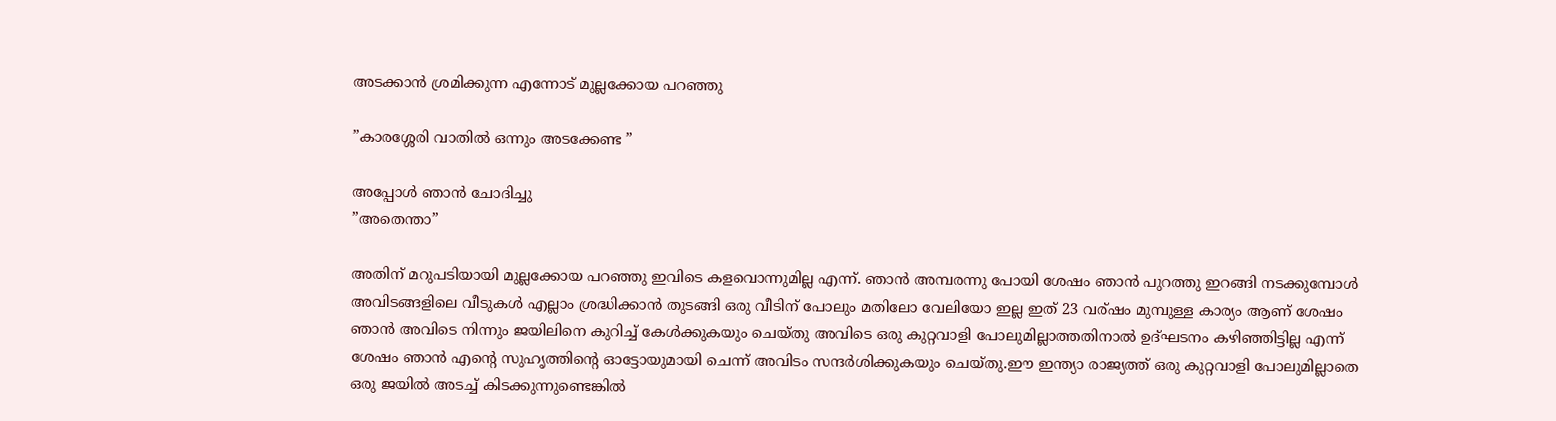അടക്കാൻ ശ്രമിക്കുന്ന എന്നോട് മുല്ലക്കോയ പറഞ്ഞു

”കാരശ്ശേരി വാതിൽ ഒന്നും അടക്കേണ്ട ”

അപ്പോൾ ഞാൻ ചോദിച്ചു
”അതെന്താ”

അതിന് മറുപടിയായി മുല്ലക്കോയ പറഞ്ഞു ഇവിടെ കളവൊന്നുമില്ല എന്ന്. ഞാൻ അമ്പരന്നു പോയി ശേഷം ഞാൻ പുറത്തു ഇറങ്ങി നടക്കുമ്പോൾ അവിടങ്ങളിലെ വീടുകൾ എല്ലാം ശ്രദ്ധിക്കാൻ തുടങ്ങി ഒരു വീടിന് പോലും മതിലോ വേലിയോ ഇല്ല ഇത് 23 വര്ഷം മുമ്പുള്ള കാര്യം ആണ് ശേഷം ഞാൻ അവിടെ നിന്നും ജയിലിനെ കുറിച്ച് കേൾക്കുകയും ചെയ്തു അവിടെ ഒരു കുറ്റവാളി പോലുമില്ലാത്തതിനാൽ ഉദ്ഘടനം കഴിഞ്ഞിട്ടില്ല എന്ന് ശേഷം ഞാൻ എന്റെ സുഹൃത്തിന്റെ ഓട്ടോയുമായി ചെന്ന് അവിടം സന്ദർശിക്കുകയും ചെയ്തു.ഈ ഇന്ത്യാ രാജ്യത്ത് ഒരു കുറ്റവാളി പോലുമില്ലാതെ ഒരു ജയിൽ അടച്ച് കിടക്കുന്നുണ്ടെങ്കിൽ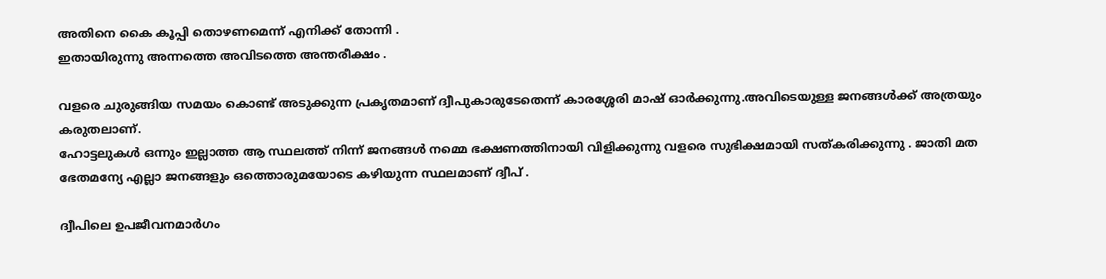അതിനെ കൈ കൂപ്പി തൊഴണമെന്ന് എനിക്ക് തോന്നി .
ഇതായിരുന്നു അന്നത്തെ അവിടത്തെ അന്തരീക്ഷം .

വളരെ ചുരുങ്ങിയ സമയം കൊണ്ട് അടുക്കുന്ന പ്രകൃതമാണ് ദ്വീപുകാരുടേതെന്ന് കാരശ്ശേരി മാഷ് ഓർക്കുന്നു.അവിടെയുള്ള ജനങ്ങൾക്ക് അത്രയും കരുതലാണ്.
ഹോട്ടലുകൾ ഒന്നും ഇല്ലാത്ത ആ സ്ഥലത്ത് നിന്ന് ജനങ്ങൾ നമ്മെ ഭക്ഷണത്തിനായി വിളിക്കുന്നു വളരെ സുഭിക്ഷമായി സത്കരിക്കുന്നു . ജാതി മത ഭേതമന്യേ എല്ലാ ജനങ്ങളും ഒത്തൊരുമയോടെ കഴിയുന്ന സ്ഥലമാണ് ദ്വീപ് .

ദ്വീപിലെ ഉപജീവനമാർഗം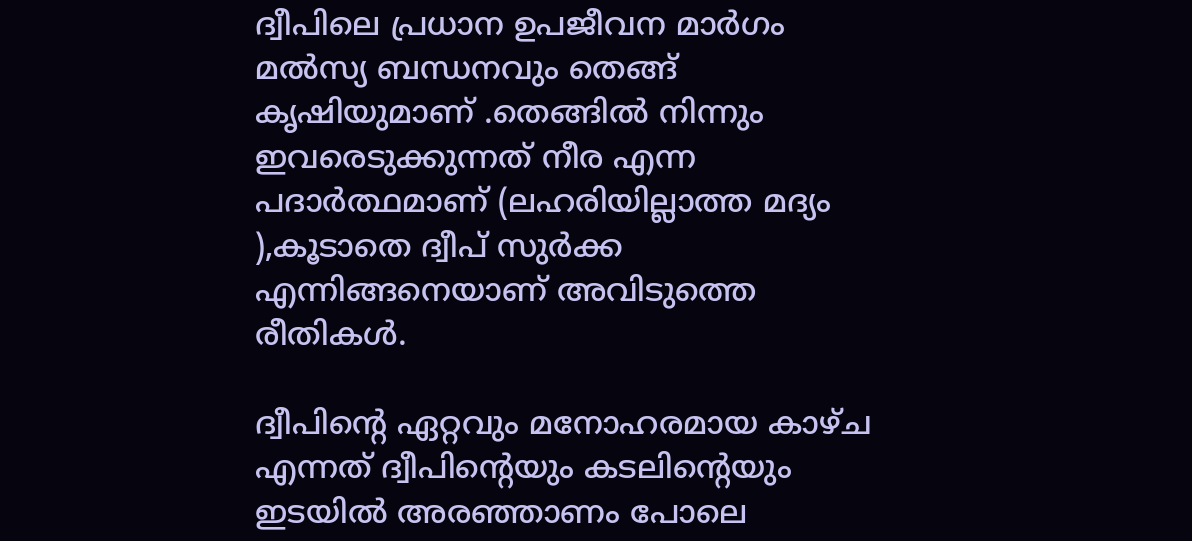ദ്വീപിലെ പ്രധാന ഉപജീവന മാർഗം മൽസ്യ ബന്ധനവും തെങ്ങ് കൃഷിയുമാണ് .തെങ്ങിൽ നിന്നും ഇവരെടുക്കുന്നത് നീര എന്ന പദാർത്ഥമാണ് (ലഹരിയില്ലാത്ത മദ്യം ),കൂടാതെ ദ്വീപ് സുർക്ക എന്നിങ്ങനെയാണ് അവിടുത്തെ രീതികൾ.

ദ്വീപിന്റെ ഏറ്റവും മനോഹരമായ കാഴ്ച എന്നത് ദ്വീപിന്റെയും കടലിന്റെയും ഇടയിൽ അരഞ്ഞാണം പോലെ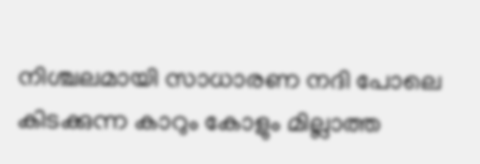നിശ്ചലമായി സാധാരണ നദി പോലെ കിടക്കുന്ന കാറും കോളും മില്ലാത്ത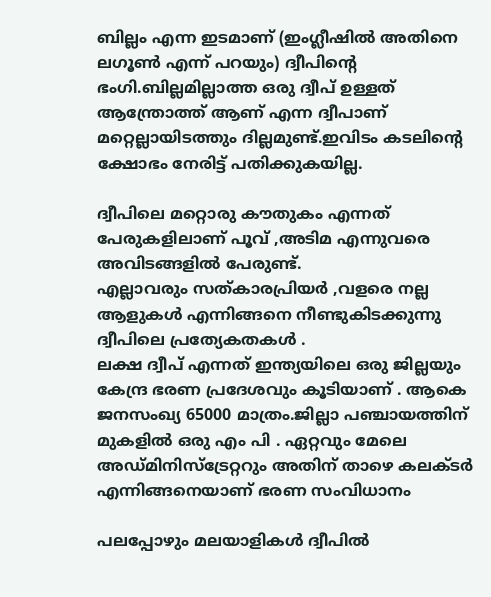ബില്ലം എന്ന ഇടമാണ് (ഇംഗ്ലീഷിൽ അതിനെ ലഗൂൺ എന്ന് പറയും) ദ്വീപിന്റെ ഭംഗി.ബില്ലമില്ലാത്ത ഒരു ദ്വീപ് ഉള്ളത് ആന്ത്രോത്ത് ആണ് എന്ന ദ്വീപാണ് മറ്റെല്ലായിടത്തും ദില്ലമുണ്ട്.ഇവിടം കടലിന്റെ ക്ഷോഭം നേരിട്ട് പതിക്കുകയില്ല.

ദ്വീപിലെ മറ്റൊരു കൗതുകം എന്നത് പേരുകളിലാണ് പൂവ് ,അടിമ എന്നുവരെ അവിടങ്ങളിൽ പേരുണ്ട്.
എല്ലാവരും സത്കാരപ്രിയർ ,വളരെ നല്ല ആളുകൾ എന്നിങ്ങനെ നീണ്ടുകിടക്കുന്നു ദ്വീപിലെ പ്രത്യേകതകൾ .
ലക്ഷ ദ്വീപ് എന്നത് ഇന്ത്യയിലെ ഒരു ജില്ലയും കേന്ദ്ര ഭരണ പ്രദേശവും കൂടിയാണ് . ആകെ ജനസംഖ്യ 65000 മാത്രം.ജില്ലാ പഞ്ചായത്തിന് മുകളിൽ ഒരു എം പി . ഏറ്റവും മേലെ അഡ്മിനിസ്ട്രേറ്ററും അതിന് താഴെ കലക്ടർ എന്നിങ്ങനെയാണ് ഭരണ സംവിധാനം

പലപ്പോഴും മലയാളികൾ ദ്വീപിൽ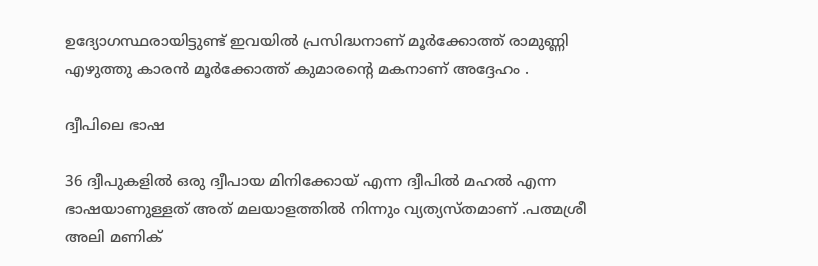ഉദ്യോഗസ്ഥരായിട്ടുണ്ട് ഇവയിൽ പ്രസിദ്ധനാണ് മൂർക്കോത്ത് രാമുണ്ണി എഴുത്തു കാരൻ മൂർക്കോത്ത് കുമാരന്റെ മകനാണ് അദ്ദേഹം .

ദ്വീപിലെ ഭാഷ

36 ദ്വീപുകളിൽ ഒരു ദ്വീപായ മിനിക്കോയ് എന്ന ദ്വീപിൽ മഹൽ എന്ന ഭാഷയാണുള്ളത് അത് മലയാളത്തിൽ നിന്നും വ്യത്യസ്തമാണ് .പത്മശ്രീ അലി മണിക്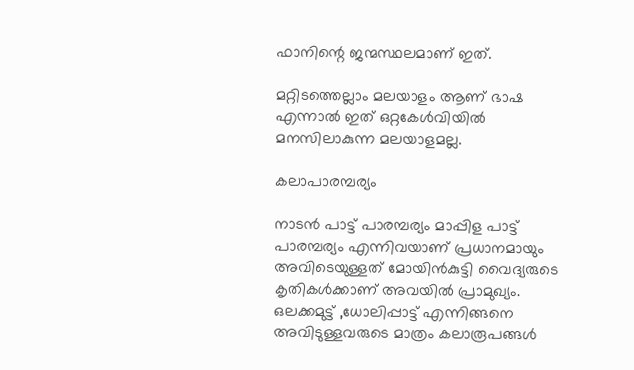ഫാനിന്റെ ജന്മസ്ഥലമാണ് ഇത്.

മറ്റിടത്തെല്ലാം മലയാളം ആണ് ഭാഷ എന്നാൽ ഇത് ഒറ്റകേൾവിയിൽ മനസിലാകുന്ന മലയാളമല്ല.

കലാപാരമ്പര്യം

നാടൻ പാട്ട് പാരമ്പര്യം മാപ്പിള പാട്ട് പാരമ്പര്യം എന്നിവയാണ് പ്രധാനമായും അവിടെയുള്ളത് മോയിൻകുട്ടി വൈദ്യരുടെ കൃതികൾക്കാണ് അവയിൽ പ്രാമുഖ്യം.
ഒലക്കമുട്ട് ,ധോലിപ്പാട്ട് എന്നിങ്ങനെ അവിടുള്ളവരുടെ മാത്രം കലാരൂപങ്ങൾ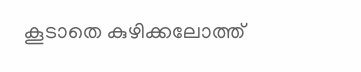കൂടാതെ കുഴിക്കലോത്ത്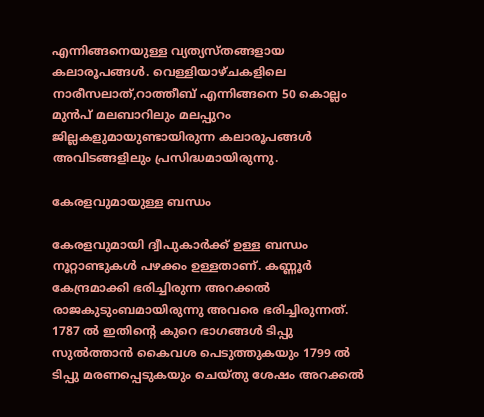എന്നിങ്ങനെയുള്ള വ്യത്യസ്തങ്ങളായ കലാരൂപങ്ങൾ. വെള്ളിയാഴ്ചകളിലെ നാരീസലാത്,റാത്തീബ് എന്നിങ്ങനെ 50 കൊല്ലം മുൻപ് മലബാറിലും മലപ്പുറം ജില്ലകളുമായുണ്ടായിരുന്ന കലാരൂപങ്ങൾ അവിടങ്ങളിലും പ്രസിദ്ധമായിരുന്നു.

കേരളവുമായുള്ള ബന്ധം

കേരളവുമായി ദ്വീപുകാർക്ക്‌ ഉള്ള ബന്ധം നൂറ്റാണ്ടുകൾ പഴക്കം ഉള്ളതാണ്. കണ്ണൂർ കേന്ദ്രമാക്കി ഭരിച്ചിരുന്ന അറക്കൽ രാജകുടുംബമായിരുന്നു അവരെ ഭരിച്ചിരുന്നത്. 1787 ൽ ഇതിന്റെ കുറെ ഭാഗങ്ങൾ ടിപ്പു സുൽത്താൻ കൈവശ പെടുത്തുകയും 1799 ൽ ടിപ്പു മരണപ്പെടുകയും ചെയ്തു ശേഷം അറക്കൽ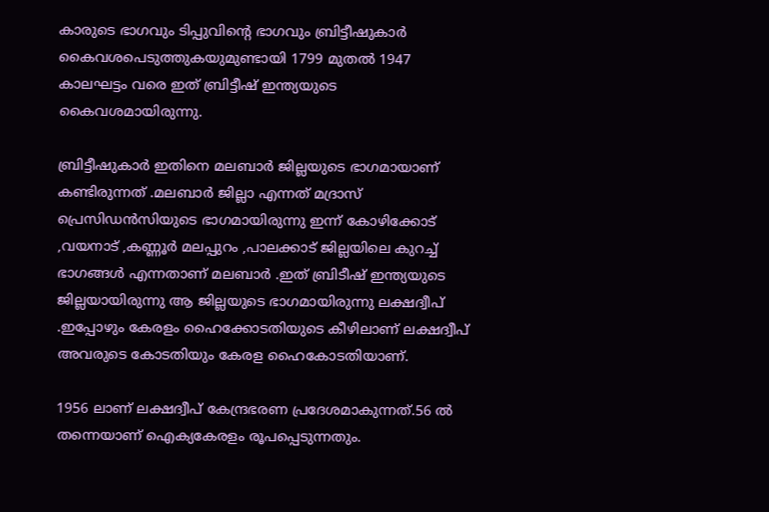കാരുടെ ഭാഗവും ടിപ്പുവിന്റെ ഭാഗവും ബ്രിട്ടീഷുകാർ കൈവശപെടുത്തുകയുമുണ്ടായി 1799 മുതൽ 1947 കാലഘട്ടം വരെ ഇത് ബ്രിട്ടീഷ് ഇന്ത്യയുടെ കൈവശമായിരുന്നു.

ബ്രിട്ടീഷുകാർ ഇതിനെ മലബാർ ജില്ലയുടെ ഭാഗമായാണ് കണ്ടിരുന്നത് .മലബാർ ജില്ലാ എന്നത് മദ്രാസ് പ്രെസിഡൻസിയുടെ ഭാഗമായിരുന്നു ഇന്ന് കോഴിക്കോട് ,വയനാട് ,കണ്ണൂർ മലപ്പുറം ,പാലക്കാട് ജില്ലയിലെ കുറച്ച് ഭാഗങ്ങൾ എന്നതാണ് മലബാർ .ഇത് ബ്രിടീഷ് ഇന്ത്യയുടെ ജില്ലയായിരുന്നു ആ ജില്ലയുടെ ഭാഗമായിരുന്നു ലക്ഷദ്വീപ് .ഇപ്പോഴും കേരളം ഹൈക്കോടതിയുടെ കീഴിലാണ് ലക്ഷദ്വീപ് അവരുടെ കോടതിയും കേരള ഹൈകോടതിയാണ്.

1956 ലാണ് ലക്ഷദ്വീപ് കേന്ദ്രഭരണ പ്രദേശമാകുന്നത്.56 ൽ തന്നെയാണ് ഐക്യകേരളം രൂപപ്പെടുന്നതും.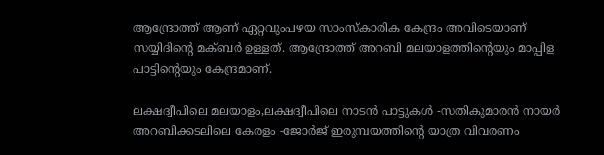ആന്ദ്രോത്ത് ആണ് ഏറ്റവുംപഴയ സാംസ്കാരിക കേന്ദ്രം അവിടെയാണ് സയ്യിദിന്റെ മക്ബർ ഉള്ളത്. ആന്ദ്രോത്ത് അറബി മലയാളത്തിന്റെയും മാപ്പിള പാട്ടിന്റെയും കേന്ദ്രമാണ്.

ലക്ഷദ്വീപിലെ മലയാളം,ലക്ഷദ്വീപിലെ നാടൻ പാട്ടുകൾ -സതികുമാരൻ നായർ
അറബിക്കടലിലെ കേരളം -ജോർജ് ഇരുമ്പയത്തിന്റെ യാത്ര വിവരണം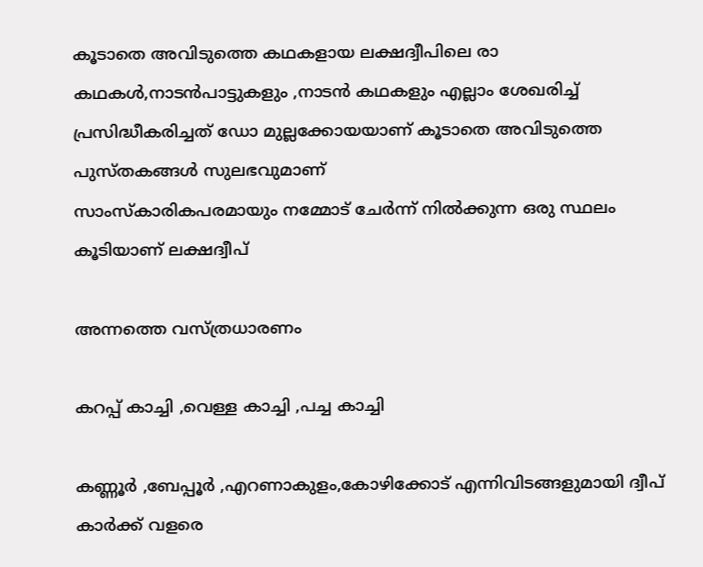കൂടാതെ അവിടുത്തെ കഥകളായ ലക്ഷദ്വീപിലെ രാ കഥകൾ,നാടൻപാട്ടുകളും ,നാടൻ കഥകളും എല്ലാം ശേഖരിച്ച് പ്രസിദ്ധീകരിച്ചത് ഡോ മുല്ലക്കോയയാണ് കൂടാതെ അവിടുത്തെ പുസ്തകങ്ങൾ സുലഭവുമാണ്
സാംസ്കാരികപരമായും നമ്മോട് ചേർന്ന് നിൽക്കുന്ന ഒരു സ്ഥലം കൂടിയാണ് ലക്ഷദ്വീപ്

അന്നത്തെ വസ്ത്രധാരണം

കറപ്പ് കാച്ചി ,വെള്ള കാച്ചി ,പച്ച കാച്ചി

കണ്ണൂർ ,ബേപ്പൂർ ,എറണാകുളം,കോഴിക്കോട് എന്നിവിടങ്ങളുമായി ദ്വീപ് കാർക്ക് വളരെ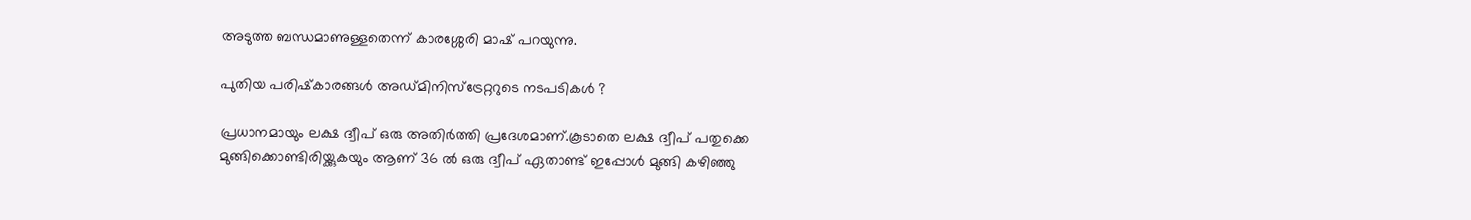അടുത്ത ബന്ധമാണുള്ളതെന്ന് കാരശ്ശേരി മാഷ് പറയുന്നു.

പുതിയ പരിഷ്‌കാരങ്ങൾ അഡ്മിനിസ്ട്രേറ്ററുടെ നടപടികൾ ?

പ്രധാനമായും ലക്ഷ ദ്വീപ് ഒരു അതിർത്തി പ്രദേശമാണ്.കൂടാതെ ലക്ഷ ദ്വീപ് പതുക്കെ മുങ്ങിക്കൊണ്ടിരിയ്ക്കുകയും ആണ് 36 ൽ ഒരു ദ്വീപ് ഏതാണ്ട് ഇപ്പോൾ മുങ്ങി കഴിഞ്ഞു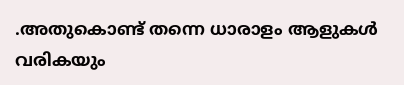.അതുകൊണ്ട് തന്നെ ധാരാളം ആളുകൾ വരികയും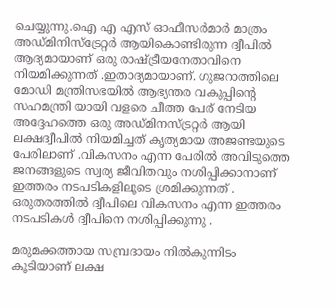ചെയ്യുന്നു.ഐ എ എസ് ഓഫീസർമാർ മാത്രം അഡ്മിനിസ്ട്രേറ്റർ ആയികൊണ്ടിരുന്ന ദ്വീപിൽ ആദ്യമായാണ് ഒരു രാഷ്ട്രീയനേതാവിനെ നിയമിക്കുന്നത് .ഇതാദ്യമായാണ്. ഗുജറാത്തിലെ മോഡി മന്ത്രിസഭയിൽ ആഭ്യന്തര വകുപ്പിന്റെ സഹമന്ത്രി യായി വളരെ ചീത്ത പേര് നേടിയ അദ്ദേഹത്തെ ഒരു അഡ്മിനസ്ട്രറ്റർ ആയി ലക്ഷദ്വീപിൽ നിയമിച്ചത് കൃത്യമായ അജണ്ടയുടെ പേരിലാണ് .വികസനം എന്ന പേരിൽ അവിടുത്തെ ജനങ്ങളുടെ സ്വര്യ ജീവിതവും നശിപ്പിക്കാനാണ് ഇത്തരം നടപടികളിലൂടെ ശ്രമിക്കുന്നത് . ഒരുതരത്തിൽ ദ്വീപിലെ വികസനം എന്ന ഇത്തരം നടപടികൾ ദ്വീപിനെ നശിപ്പിക്കുന്നു .

മരുമക്കത്തായ സമ്പ്രദായം നിൽകുന്നിടം കൂടിയാണ് ലക്ഷ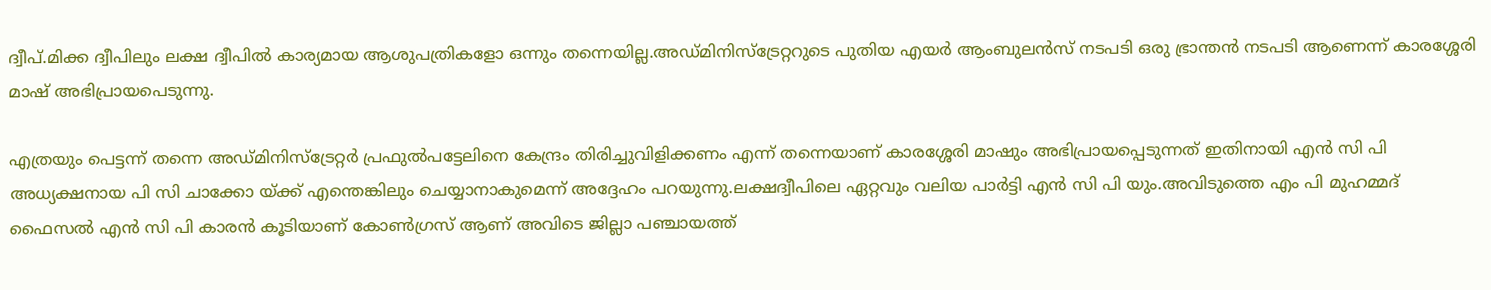ദ്വീപ്.മിക്ക ദ്വീപിലും ലക്ഷ ദ്വീപിൽ കാര്യമായ ആശുപത്രികളോ ഒന്നും തന്നെയില്ല.അഡ്മിനിസ്ട്രേറ്ററുടെ പുതിയ എയർ ആംബുലൻസ് നടപടി ഒരു ഭ്രാന്തൻ നടപടി ആണെന്ന് കാരശ്ശേരി മാഷ് അഭിപ്രായപെടുന്നു.

എത്രയും പെട്ടന്ന് തന്നെ അഡ്മിനിസ്ട്രേറ്റർ പ്രഫുൽപട്ടേലിനെ കേന്ദ്രം തിരിച്ചുവിളിക്കണം എന്ന് തന്നെയാണ് കാരശ്ശേരി മാഷും അഭിപ്രായപ്പെടുന്നത് ഇതിനായി എൻ സി പി അധ്യക്ഷനായ പി സി ചാക്കോ യ്ക്ക് എന്തെങ്കിലും ചെയ്യാനാകുമെന്ന് അദ്ദേഹം പറയുന്നു.ലക്ഷദ്വീപിലെ ഏറ്റവും വലിയ പാർട്ടി എൻ സി പി യും.അവിടുത്തെ എം പി മുഹമ്മദ് ഫൈസൽ എൻ സി പി കാരൻ കൂടിയാണ് കോൺഗ്രസ് ആണ് അവിടെ ജില്ലാ പഞ്ചായത്ത്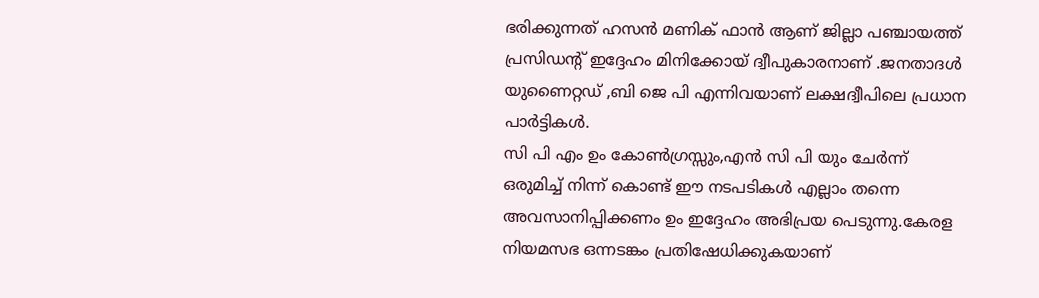ഭരിക്കുന്നത് ഹസൻ മണിക് ഫാൻ ആണ് ജില്ലാ പഞ്ചായത്ത് പ്രസിഡന്റ് ഇദ്ദേഹം മിനിക്കോയ് ദ്വീപുകാരനാണ് .ജനതാദൾ യുണൈറ്റഡ് ,ബി ജെ പി എന്നിവയാണ് ലക്ഷദ്വീപിലെ പ്രധാന പാർട്ടികൾ.
സി പി എം ഉം കോൺഗ്രസ്സും,എൻ സി പി യും ചേർന്ന് ഒരുമിച്ച് നിന്ന് കൊണ്ട് ഈ നടപടികൾ എല്ലാം തന്നെ അവസാനിപ്പിക്കണം ഉം ഇദ്ദേഹം അഭിപ്രയ പെടുന്നു.കേരള നിയമസഭ ഒന്നടങ്കം പ്രതിഷേധിക്കുകയാണ്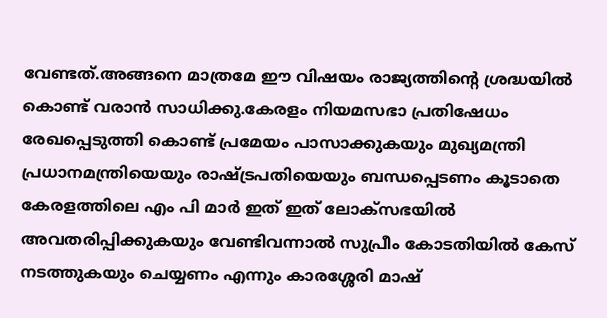വേണ്ടത്.അങ്ങനെ മാത്രമേ ഈ വിഷയം രാജ്യത്തിന്റെ ശ്രദ്ധയിൽ കൊണ്ട് വരാൻ സാധിക്കു.കേരളം നിയമസഭാ പ്രതിഷേധം രേഖപ്പെടുത്തി കൊണ്ട് പ്രമേയം പാസാക്കുകയും മുഖ്യമന്ത്രി പ്രധാനമന്ത്രിയെയും രാഷ്ട്രപതിയെയും ബന്ധപ്പെടണം കൂടാതെ കേരളത്തിലെ എം പി മാർ ഇത് ഇത് ലോക്സഭയിൽ അവതരിപ്പിക്കുകയും വേണ്ടിവന്നാൽ സുപ്രീം കോടതിയിൽ കേസ് നടത്തുകയും ചെയ്യണം എന്നും കാരശ്ശേരി മാഷ്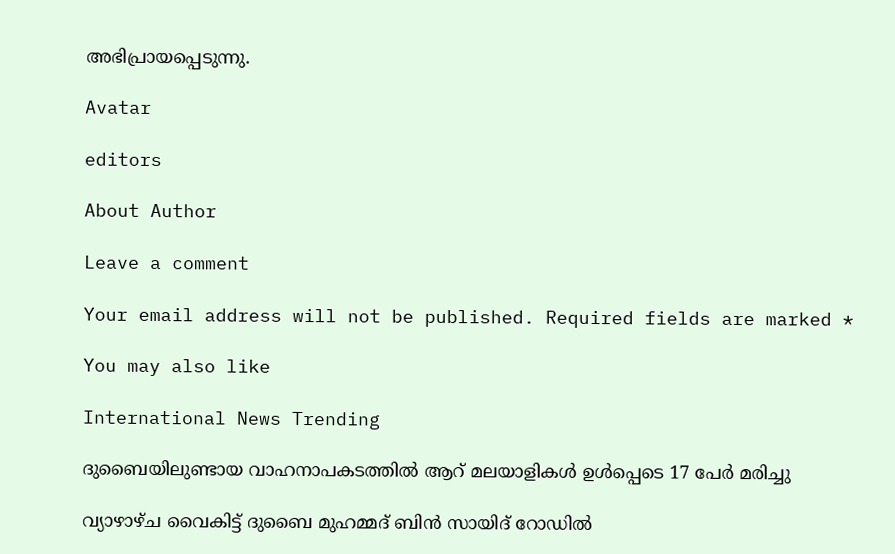അഭിപ്രായപ്പെടുന്നു.

Avatar

editors

About Author

Leave a comment

Your email address will not be published. Required fields are marked *

You may also like

International News Trending

ദുബൈയിലുണ്ടായ വാഹനാപകടത്തില്‍ ആറ് മലയാളികള്‍ ഉള്‍പ്പെടെ 17 പേര്‍ മരിച്ചു

വ്യാഴാഴ്ച വൈകിട്ട് ദുബൈ മുഹമ്മദ് ബിൻ സായിദ് റോഡിൽ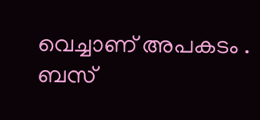വെച്ചാണ് അപകടം . ബസ്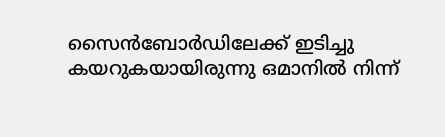സൈൻബോർഡിലേക്ക് ഇടിച്ചു കയറുകയായിരുന്നു ഒമാനിൽ നിന്ന്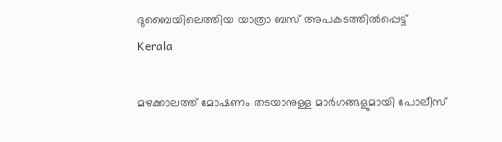ദുബൈയിലെത്തിയ യാത്രാ ബസ് അപകടത്തിൽപ്പെട്ട്
Kerala

മഴക്കാലത്ത് മോഷണം തടയാനുള്ള മാര്‍ഗങ്ങളുമായി പോലീസ്‌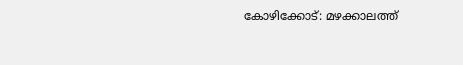കോഴിക്കോട്: മഴക്കാലത്ത്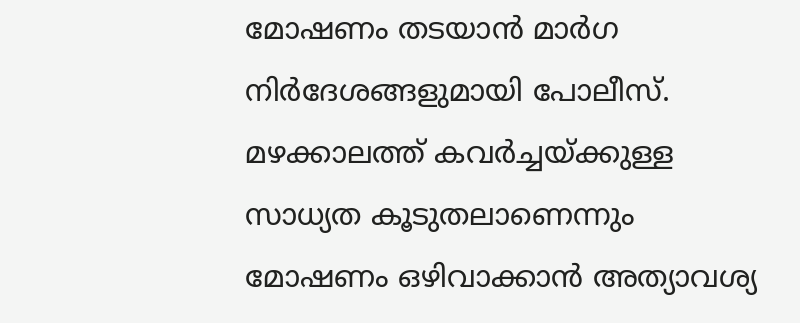മോഷണം തടയാന്‍ മാര്‍ഗ നിര്‍ദേശങ്ങളുമായി പോലീസ്. മഴക്കാലത്ത് കവര്‍ച്ചയ്ക്കുള്ള സാധ്യത കൂടുതലാണെന്നും മോഷണം ഒഴിവാക്കാന്‍ അത്യാവശ്യ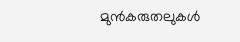മുന്‍കരുതലുകള്‍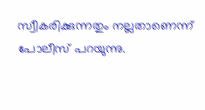സ്വീകരിക്കുന്നതും നല്ലതാണെന്ന് പോലീസ് പറയുന്നു.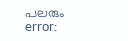പലരും
error: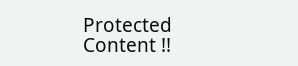Protected Content !!